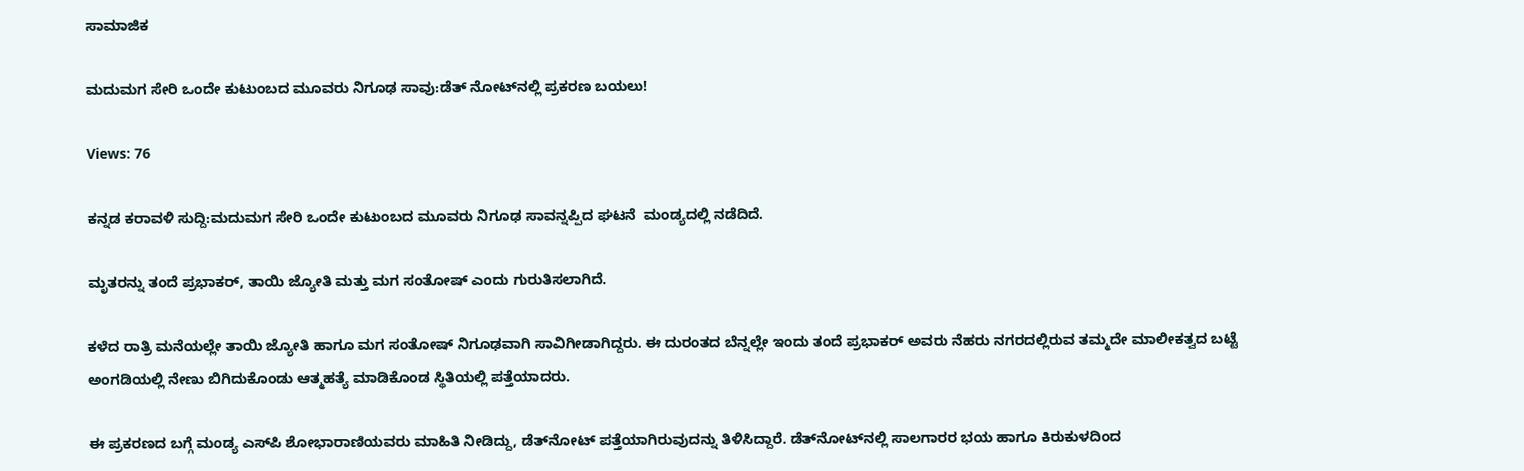ಸಾಮಾಜಿಕ

ಮದುಮಗ ಸೇರಿ ಒಂದೇ ಕುಟುಂಬದ ಮೂವರು ನಿಗೂಢ ಸಾವು:ಡೆತ್ ನೋಟ್‌ನಲ್ಲಿ ಪ್ರಕರಣ ಬಯಲು!

Views: 76

ಕನ್ನಡ ಕರಾವಳಿ ಸುದ್ದಿ:ಮದುಮಗ ಸೇರಿ ಒಂದೇ ಕುಟುಂಬದ ಮೂವರು ನಿಗೂಢ ಸಾವನ್ನಪ್ಪಿದ ಘಟನೆ  ಮಂಡ್ಯದಲ್ಲಿ ನಡೆದಿದೆ.

ಮೃತರನ್ನು ತಂದೆ ಪ್ರಭಾಕರ್, ತಾಯಿ ಜ್ಯೋತಿ ಮತ್ತು ಮಗ ಸಂತೋಷ್ ಎಂದು ಗುರುತಿಸಲಾಗಿದೆ.

ಕಳೆದ ರಾತ್ರಿ ಮನೆಯಲ್ಲೇ ತಾಯಿ ಜ್ಯೋತಿ ಹಾಗೂ ಮಗ ಸಂತೋಷ್ ನಿಗೂಢವಾಗಿ ಸಾವಿಗೀಡಾಗಿದ್ದರು. ಈ ದುರಂತದ ಬೆನ್ನಲ್ಲೇ ಇಂದು ತಂದೆ ಪ್ರಭಾಕರ್ ಅವರು ನೆಹರು ನಗರದಲ್ಲಿರುವ ತಮ್ಮದೇ ಮಾಲೀಕತ್ವದ ಬಟ್ಟೆ ಅಂಗಡಿಯಲ್ಲಿ ನೇಣು ಬಿಗಿದುಕೊಂಡು ಆತ್ಮಹತ್ಯೆ ಮಾಡಿಕೊಂಡ ಸ್ಥಿತಿಯಲ್ಲಿ ಪತ್ತೆಯಾದರು.

ಈ ಪ್ರಕರಣದ ಬಗ್ಗೆ ಮಂಡ್ಯ ಎಸ್‌ಪಿ ಶೋಭಾರಾಣಿಯವರು ಮಾಹಿತಿ ನೀಡಿದ್ದು, ಡೆತ್‌ನೋಟ್ ಪತ್ತೆಯಾಗಿರುವುದನ್ನು ತಿಳಿಸಿದ್ದಾರೆ. ಡೆತ್‌ನೋಟ್‌ನಲ್ಲಿ ಸಾಲಗಾರರ ಭಯ ಹಾಗೂ ಕಿರುಕುಳದಿಂದ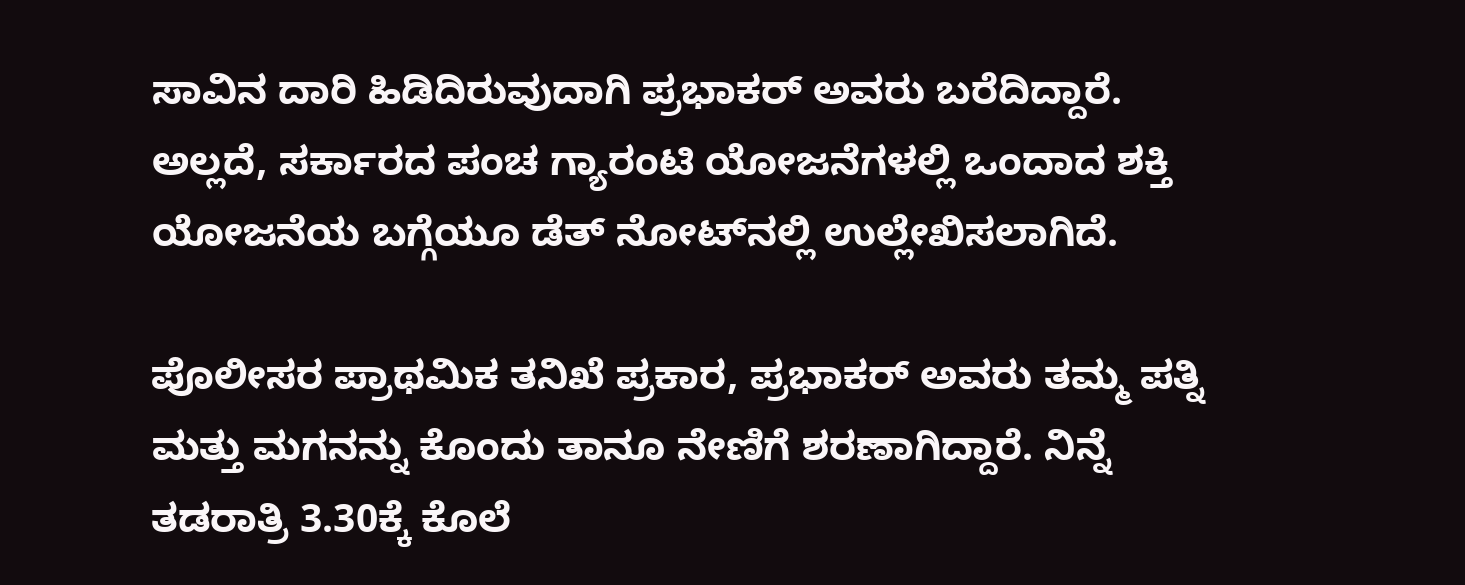ಸಾವಿನ ದಾರಿ ಹಿಡಿದಿರುವುದಾಗಿ ಪ್ರಭಾಕರ್ ಅವರು ಬರೆದಿದ್ದಾರೆ. ಅಲ್ಲದೆ, ಸರ್ಕಾರದ ಪಂಚ ಗ್ಯಾರಂಟಿ ಯೋಜನೆಗಳಲ್ಲಿ ಒಂದಾದ ಶಕ್ತಿ ಯೋಜನೆಯ ಬಗ್ಗೆಯೂ ಡೆತ್ ನೋಟ್‌ನಲ್ಲಿ ಉಲ್ಲೇಖಿಸಲಾಗಿದೆ.

ಪೊಲೀಸರ ಪ್ರಾಥಮಿಕ ತನಿಖೆ ಪ್ರಕಾರ, ಪ್ರಭಾಕ‌ರ್ ಅವರು ತಮ್ಮ ಪತ್ನಿ ಮತ್ತು ಮಗನನ್ನು ಕೊಂದು ತಾನೂ ನೇಣಿಗೆ ಶರಣಾಗಿದ್ದಾರೆ. ನಿನ್ನೆ ತಡರಾತ್ರಿ 3.30ಕ್ಕೆ ಕೊಲೆ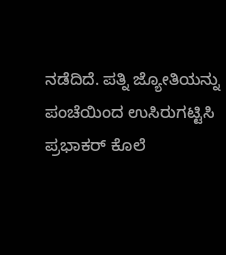ನಡೆದಿದೆ. ಪತ್ನಿ ಜ್ಯೋತಿಯನ್ನು ಪಂಚೆಯಿಂದ ಉಸಿರುಗಟ್ಟಿಸಿ ಪ್ರಭಾಕ‌ರ್ ಕೊಲೆ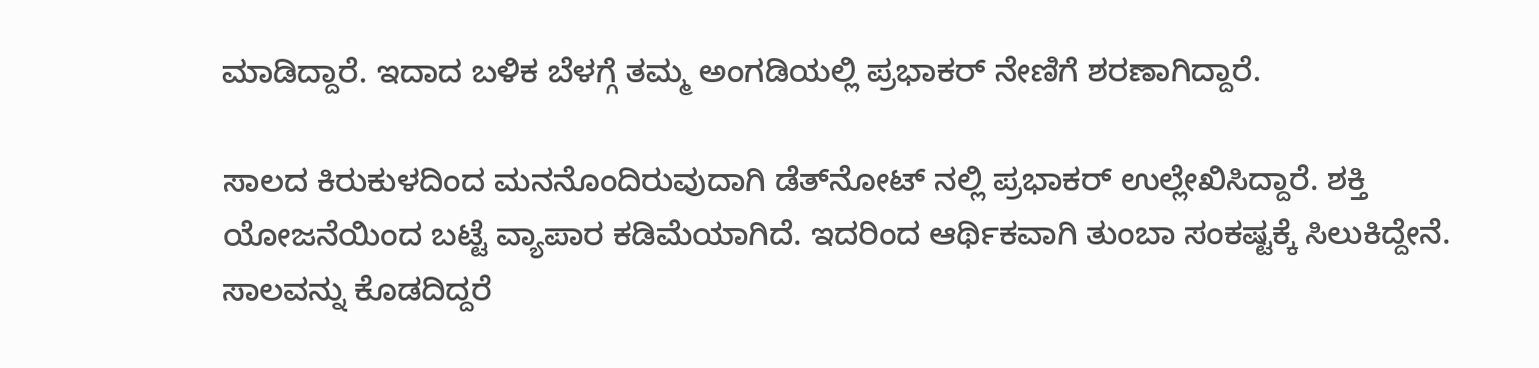ಮಾಡಿದ್ದಾರೆ. ಇದಾದ ಬಳಿಕ ಬೆಳಗ್ಗೆ ತಮ್ಮ ಅಂಗಡಿಯಲ್ಲಿ ಪ್ರಭಾಕ‌ರ್ ನೇಣಿಗೆ ಶರಣಾಗಿದ್ದಾರೆ.

ಸಾಲದ ಕಿರುಕುಳದಿಂದ ಮನನೊಂದಿರುವುದಾಗಿ ಡೆತ್‌ನೋಟ್ ನಲ್ಲಿ ಪ್ರಭಾಕರ್ ಉಲ್ಲೇಖಿಸಿದ್ದಾರೆ. ಶಕ್ತಿ ಯೋಜನೆಯಿಂದ ಬಟ್ಟೆ ವ್ಯಾಪಾರ ಕಡಿಮೆಯಾಗಿದೆ. ಇದರಿಂದ ಆರ್ಥಿಕವಾಗಿ ತುಂಬಾ ಸಂಕಷ್ಟಕ್ಕೆ ಸಿಲುಕಿದ್ದೇನೆ. ಸಾಲವನ್ನು ಕೊಡದಿದ್ದರೆ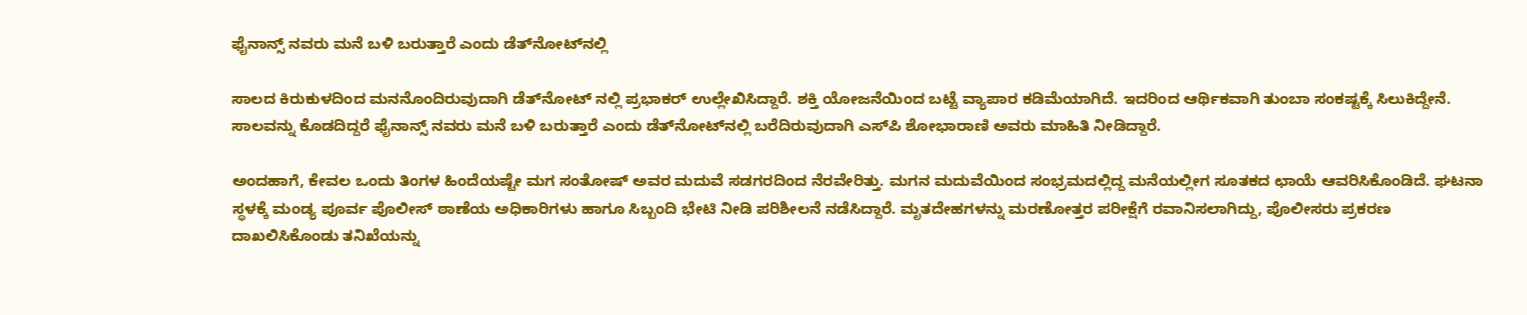ಫೈನಾನ್ಸ್ ನವರು ಮನೆ ಬಳಿ ಬರುತ್ತಾರೆ ಎಂದು ಡೆತ್‌ನೋಟ್‌ನಲ್ಲಿ

ಸಾಲದ ಕಿರುಕುಳದಿಂದ ಮನನೊಂದಿರುವುದಾಗಿ ಡೆತ್‌ನೋಟ್ ನಲ್ಲಿ ಪ್ರಭಾಕರ್ ಉಲ್ಲೇಖಿಸಿದ್ದಾರೆ. ಶಕ್ತಿ ಯೋಜನೆಯಿಂದ ಬಟ್ಟೆ ವ್ಯಾಪಾರ ಕಡಿಮೆಯಾಗಿದೆ. ಇದರಿಂದ ಆರ್ಥಿಕವಾಗಿ ತುಂಬಾ ಸಂಕಷ್ಟಕ್ಕೆ ಸಿಲುಕಿದ್ದೇನೆ. ಸಾಲವನ್ನು ಕೊಡದಿದ್ದರೆ ಫೈನಾನ್ಸ್ ನವರು ಮನೆ ಬಳಿ ಬರುತ್ತಾರೆ ಎಂದು ಡೆತ್‌ನೋಟ್‌ನಲ್ಲಿ ಬರೆದಿರುವುದಾಗಿ ಎಸ್‌ಪಿ ಶೋಭಾರಾಣಿ ಅವರು ಮಾಹಿತಿ ನೀಡಿದ್ದಾರೆ.

ಅಂದಹಾಗೆ, ಕೇವಲ ಒಂದು ತಿಂಗಳ ಹಿಂದೆಯಷ್ಟೇ ಮಗ ಸಂತೋಷ್ ಅವರ ಮದುವೆ ಸಡಗರದಿಂದ ನೆರವೇರಿತ್ತು. ಮಗನ ಮದುವೆಯಿಂದ ಸಂಭ್ರಮದಲ್ಲಿದ್ದ ಮನೆಯಲ್ಲೀಗ ಸೂತಕದ ಛಾಯೆ ಆವರಿಸಿಕೊಂಡಿದೆ. ಘಟನಾ ಸ್ಥಳಕ್ಕೆ ಮಂಡ್ಯ ಪೂರ್ವ ಪೊಲೀಸ್ ಠಾಣೆಯ ಅಧಿಕಾರಿಗಳು ಹಾಗೂ ಸಿಬ್ಬಂದಿ ಭೇಟಿ ನೀಡಿ ಪರಿಶೀಲನೆ ನಡೆಸಿದ್ದಾರೆ. ಮೃತದೇಹಗಳನ್ನು ಮರಣೋತ್ತರ ಪರೀಕ್ಷೆಗೆ ರವಾನಿಸಲಾಗಿದ್ದು, ಪೊಲೀಸರು ಪ್ರಕರಣ ದಾಖಲಿಸಿಕೊಂಡು ತನಿಖೆಯನ್ನು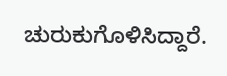ಚುರುಕುಗೊಳಿಸಿದ್ದಾರೆ.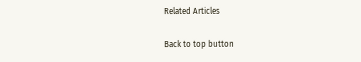Related Articles

Back to top button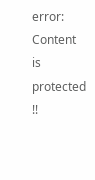error: Content is protected !!